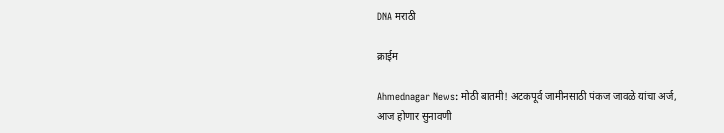DNA मराठी

क्राईम

Ahmednagar News: मोठी बातमी! अटकपूर्व जामीनसाठी पंकज जावळे यांचा अर्ज, आज होणार सुनावणी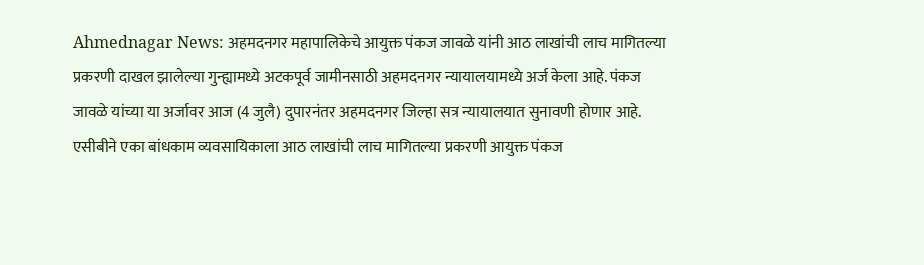Ahmednagar News: अहमदनगर महापालिकेचे आयुक्त पंकज जावळे यांनी आठ लाखांची लाच मागितल्या प्रकरणी दाखल झालेल्या गुन्ह्यामध्ये अटकपूर्व जामीनसाठी अहमदनगर न्यायालयामध्ये अर्ज केला आहे. पंकज जावळे यांच्या या अर्जावर आज (4 जुलै) दुपारनंतर अहमदनगर जिल्हा सत्र न्यायालयात सुनावणी होणार आहे.   एसीबीने एका बांधकाम व्यवसायिकाला आठ लाखांची लाच मागितल्या प्रकरणी आयुक्त पंकज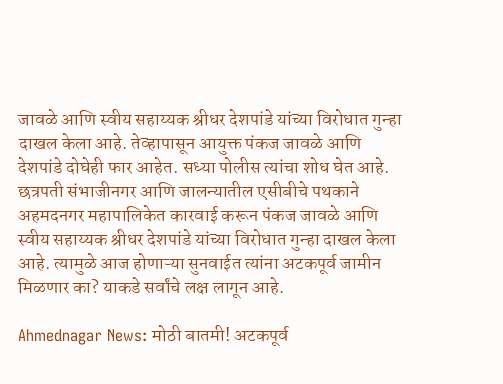जावळे आणि स्वीय सहाय्यक श्रीधर देशपांडे यांच्या विरोधात गुन्हा दाखल केला आहे. तेव्हापासून आयुक्त पंकज जावळे आणि देशपांडे दोघेही फार आहेत. सध्या पोलीस त्यांचा शोध घेत आहे.  छत्रपती संभाजीनगर आणि जालन्यातील एसीबीचे पथकाने अहमदनगर महापालिकेत कारवाई करून पंकज जावळे आणि स्वीय सहाय्यक श्रीधर देशपांडे यांच्या विरोधात गुन्हा दाखल केला आहे. त्यामुळे आज होणाऱ्या सुनवाईत त्यांना अटकपूर्व जामीन मिळणार का? याकडे सर्वांचे लक्ष लागून आहे.

Ahmednagar News: मोठी बातमी! अटकपूर्व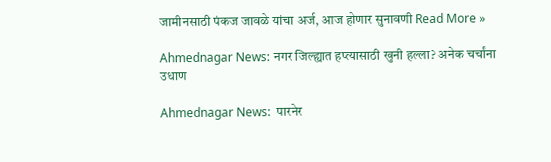जामीनसाठी पंकज जावळे यांचा अर्ज, आज होणार सुनावणी Read More »

Ahmednagar News: नगर जिल्ह्यात हप्त्यासाठी खुनी हल्ला? अनेक चर्चांना उधाण

Ahmednagar News:  पारनेर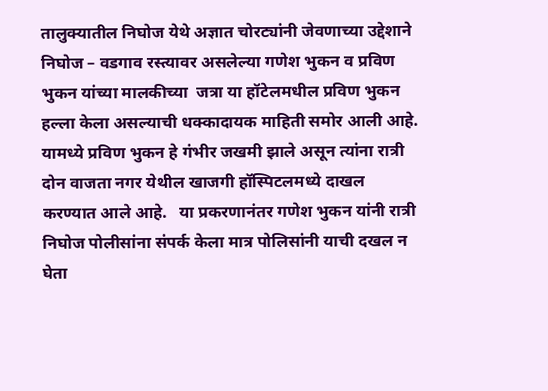तालुक्यातील निघोज येथे अज्ञात चोरट्यांनी जेवणाच्या उद्देशाने निघोज – वडगाव रस्त्यावर असलेल्या गणेश भुकन व प्रविण भुकन यांच्या मालकीच्या  जत्रा या हॉटेलमधील प्रविण भुकन हल्ला केला असल्याची धक्कादायक माहिती समोर आली आहे.   यामध्ये प्रविण भुकन हे गंभीर जखमी झाले असून त्यांना रात्री दोन वाजता नगर येथील खाजगी हॉस्पिटलमध्ये दाखल करण्यात आले आहे.   या प्रकरणानंतर गणेश भुकन यांनी रात्री निघोज पोलीसांना संपर्क केला मात्र पोलिसांनी याची दखल न घेता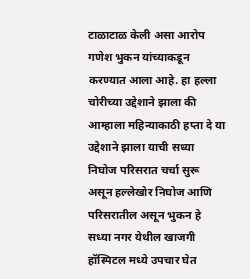टाळाटाळ केली असा आरोप गणेश भुकन यांच्याकडून करण्यात आला आहे. हा हल्ला चोरीच्या उद्देशाने झाला की आम्हाला महिन्याकाठी हप्ता दे या उद्देशाने झाला याची सध्या निघोज परिसरात चर्चा सुरू असून हल्लेखोर निघोज आणि परिसरातील असून भुकन हे सध्या नगर येथील खाजगी हॉस्पिटल मध्ये उपचार घेत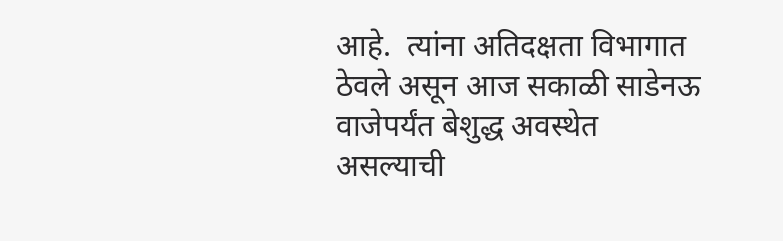आहे.  त्यांना अतिदक्षता विभागात ठेवले असून आज सकाळी साडेनऊ वाजेपर्यंत बेशुद्ध अवस्थेत असल्याची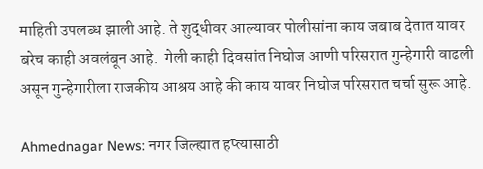माहिती उपलब्ध झाली आहे. ते शुद्धीवर आल्यावर पोलीसांना काय जबाब देतात यावर बरेच काही अवलंबून आहे.  गेली काही दिवसांत निघोज आणी परिसरात गुन्हेगारी वाढली असून गुन्हेगारीला राजकीय आश्रय आहे की काय यावर निघोज परिसरात चर्चा सुरू आहे.

Ahmednagar News: नगर जिल्ह्यात हप्त्यासाठी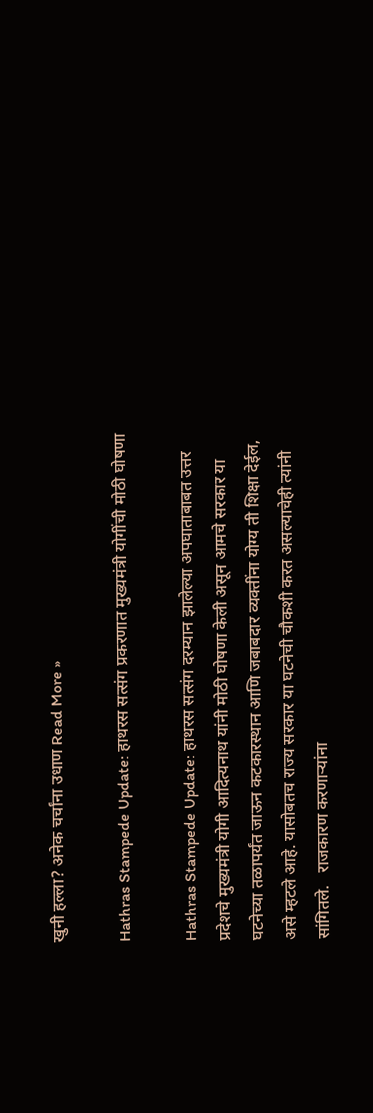खुनी हल्ला? अनेक चर्चांना उधाण Read More »

Hathras Stampede Update: हाथरस सत्संग प्रकरणात मुख्यमंत्री योगींची मोठी घोषणा

Hathras Stampede Update: हाथरस सत्संग दरम्यान झालेल्या अपघाताबाबत उत्तर प्रदेशचे मुख्यमंत्री योगी आदित्यनाथ यांनी मोठी घोषणा केली असून आमचे सरकार या घटनेच्या तळापर्यंत जाऊन कटकारस्थान आणि जबाबदार व्यक्तींना योग्य ती शिक्षा देईल, असे म्हटले आहे. यासोबतच राज्य सरकार या घटनेची चौकशी करत असल्याचेही त्यांनी सांगितले.   राजकारण करणाऱ्यांना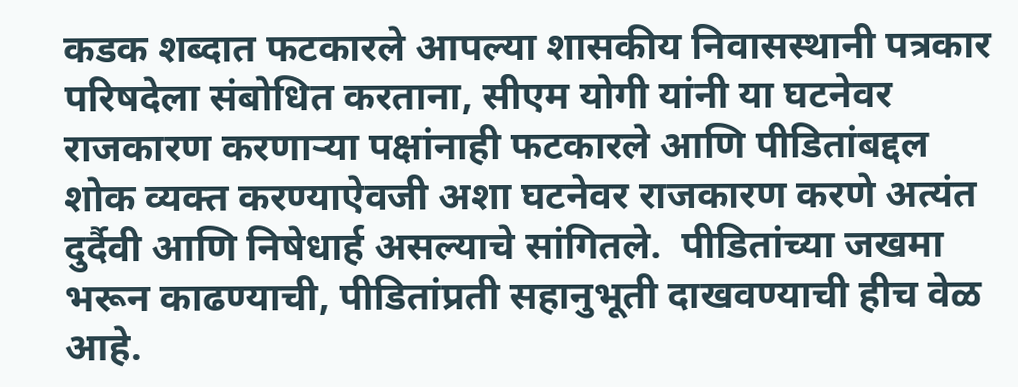कडक शब्दात फटकारले आपल्या शासकीय निवासस्थानी पत्रकार परिषदेला संबोधित करताना, सीएम योगी यांनी या घटनेवर राजकारण करणाऱ्या पक्षांनाही फटकारले आणि पीडितांबद्दल शोक व्यक्त करण्याऐवजी अशा घटनेवर राजकारण करणे अत्यंत दुर्दैवी आणि निषेधार्ह असल्याचे सांगितले.  पीडितांच्या जखमा भरून काढण्याची, पीडितांप्रती सहानुभूती दाखवण्याची हीच वेळ आहे.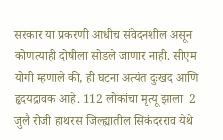सरकार या प्रकरणी आधीच संवेदनशील असून कोणत्याही दोषीला सोडले जाणार नाही. सीएम योगी म्हणाले की, ही घटना अत्यंत दुःखद आणि हृदयद्रावक आहे. 112 लोकांचा मृत्यू झाला  2 जुलै रोजी हाथरस जिल्ह्यातील सिकंदरराव येथे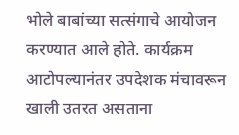भोले बाबांच्या सत्संगाचे आयोजन करण्यात आले होते. कार्यक्रम आटोपल्यानंतर उपदेशक मंचावरून खाली उतरत असताना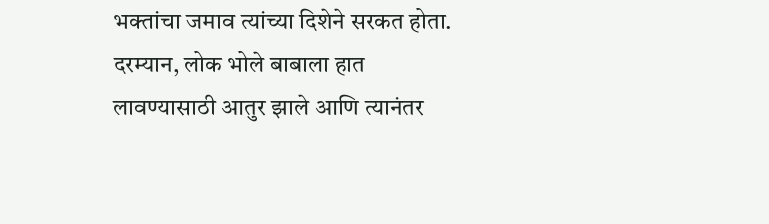भक्तांचा जमाव त्यांच्या दिशेने सरकत होता. दरम्यान, लोक भोले बाबाला हात लावण्यासाठी आतुर झाले आणि त्यानंतर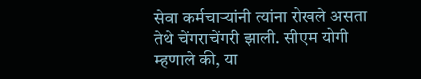सेवा कर्मचाऱ्यांनी त्यांना रोखले असता तेथे चेंगराचेंगरी झाली. सीएम योगी म्हणाले की, या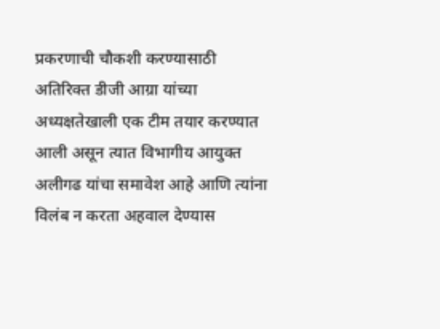प्रकरणाची चौकशी करण्यासाठी अतिरिक्त डीजी आग्रा यांच्या अध्यक्षतेखाली एक टीम तयार करण्यात आली असून त्यात विभागीय आयुक्त अलीगढ यांचा समावेश आहे आणि त्यांना विलंब न करता अहवाल देण्यास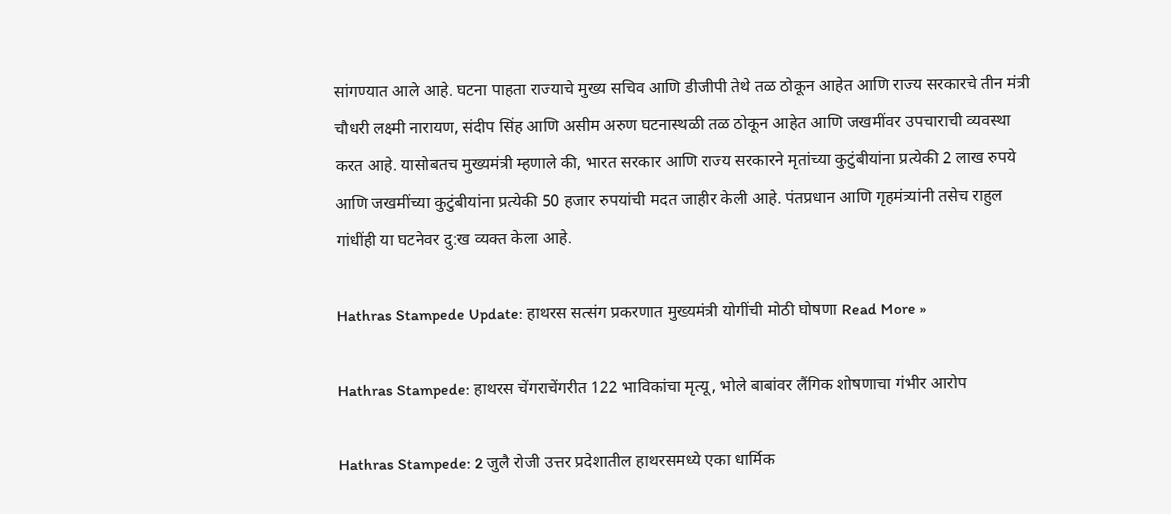सांगण्यात आले आहे. घटना पाहता राज्याचे मुख्य सचिव आणि डीजीपी तेथे तळ ठोकून आहेत आणि राज्य सरकारचे तीन मंत्री चौधरी लक्ष्मी नारायण, संदीप सिंह आणि असीम अरुण घटनास्थळी तळ ठोकून आहेत आणि जखमींवर उपचाराची व्यवस्था करत आहे. यासोबतच मुख्यमंत्री म्हणाले की, भारत सरकार आणि राज्य सरकारने मृतांच्या कुटुंबीयांना प्रत्येकी 2 लाख रुपये आणि जखमींच्या कुटुंबीयांना प्रत्येकी 50 हजार रुपयांची मदत जाहीर केली आहे. पंतप्रधान आणि गृहमंत्र्यांनी तसेच राहुल गांधींही या घटनेवर दु:ख व्यक्त केला आहे.

Hathras Stampede Update: हाथरस सत्संग प्रकरणात मुख्यमंत्री योगींची मोठी घोषणा Read More »

Hathras Stampede: हाथरस चेंगराचेंगरीत 122 भाविकांचा मृत्यू, भोले बाबांवर लैंगिक शोषणाचा गंभीर आरोप

Hathras Stampede: 2 जुलै रोजी उत्तर प्रदेशातील हाथरसमध्ये एका धार्मिक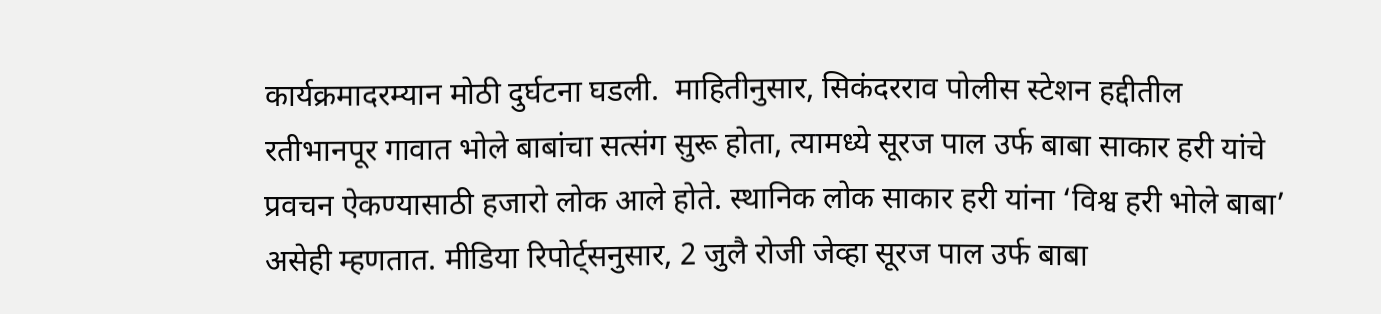कार्यक्रमादरम्यान मोठी दुर्घटना घडली.  माहितीनुसार, सिकंदरराव पोलीस स्टेशन हद्दीतील रतीभानपूर गावात भोले बाबांचा सत्संग सुरू होता, त्यामध्ये सूरज पाल उर्फ बाबा साकार हरी यांचे प्रवचन ऐकण्यासाठी हजारो लोक आले होते. स्थानिक लोक साकार हरी यांना ‘विश्व हरी भोले बाबा’ असेही म्हणतात. मीडिया रिपोर्ट्सनुसार, 2 जुलै रोजी जेव्हा सूरज पाल उर्फ बाबा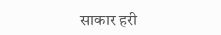साकार हरी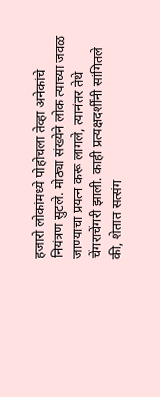हजारो लोकांमध्ये पोहोचला तेव्हा अनेकांचे नियंत्रण सुटले. मोठ्या संख्येने लोक त्याच्या जवळ जाण्याचा प्रयत्न करू लागले, त्यानंतर तेथे चेंगराचेंगरी झाली. काही प्रत्यक्षदर्शींनी सांगितले की, शेतात सत्संग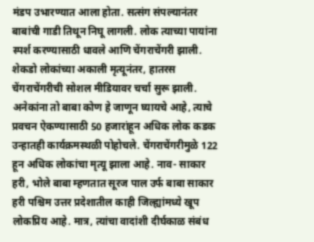मंडप उभारण्यात आला होता. सत्संग संपल्यानंतर बाबांची गाडी तिथून निघू लागली. लोक त्याच्या पायांना स्पर्श करण्यासाठी धावले आणि चेंगराचेंगरी झाली. शेकडो लोकांच्या अकाली मृत्यूनंतर, हातरस चेंगराचेंगरीची सोशल मीडियावर चर्चा सुरू झाली. अनेकांना तो बाबा कोण हे जाणून घ्यायचे आहे, त्याचे प्रवचन ऐकण्यासाठी 50 हजारांहून अधिक लोक कडक उन्हातही कार्यक्रमस्थळी पोहोचले. चेंगराचेंगरीमुळे 122 हून अधिक लोकांचा मृत्यू झाला आहे. नाव- साकार हरी, भोले बाबा म्हणतात सूरज पाल उर्फ बाबा साकार हरी पश्चिम उत्तर प्रदेशातील काही जिल्ह्यांमध्ये खूप लोकप्रिय आहे. मात्र, त्यांचा वादांशी दीर्घकाळ संबंध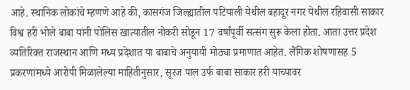आहे. स्थानिक लोकांचे म्हणणे आहे की, कासगंज जिल्ह्यातील पटियाली येथील बहादूर नगर येथील रहिवासी साकार विश्व हरी भोले बाबा यांनी पोलिस खात्यातील नोकरी सोडून 17 वर्षांपूर्वी सत्संग सुरू केला होता. आता उत्तर प्रदेश व्यतिरिक्त राजस्थान आणि मध्य प्रदेशात या बाबाचे अनुयायी मोठ्या प्रमाणात आहेत. लैंगिक शोषणासह 5 प्रकरणांमध्ये आरोपी मिळालेल्या माहितीनुसार, सूरज पाल उर्फ बाबा साकार हरी याच्यावर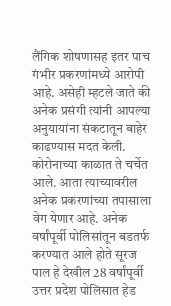लैंगिक शोषणासह इतर पाच गंभीर प्रकरणांमध्ये आरोपी आहे. असेही म्हटले जाते की अनेक प्रसंगी त्यांनी आपल्या अनुयायांना संकटातून बाहेर काढण्यास मदत केली. कोरोनाच्या काळात ते चर्चेत आले. आता त्याच्यावरील अनेक प्रकरणांच्या तपासाला वेग येणार आहे. अनेक वर्षांपूर्वी पोलिसांतून बडतर्फ करण्यात आले होते सूरज पाल हे देखील 28 वर्षांपूर्वी उत्तर प्रदेश पोलिसात हेड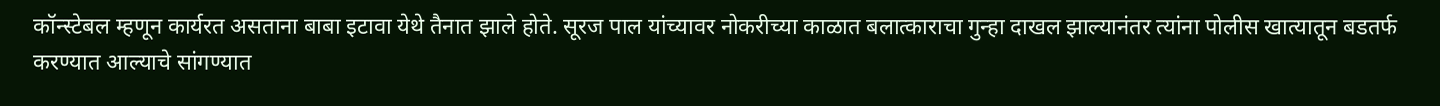कॉन्स्टेबल म्हणून कार्यरत असताना बाबा इटावा येथे तैनात झाले होते. सूरज पाल यांच्यावर नोकरीच्या काळात बलात्काराचा गुन्हा दाखल झाल्यानंतर त्यांना पोलीस खात्यातून बडतर्फ करण्यात आल्याचे सांगण्यात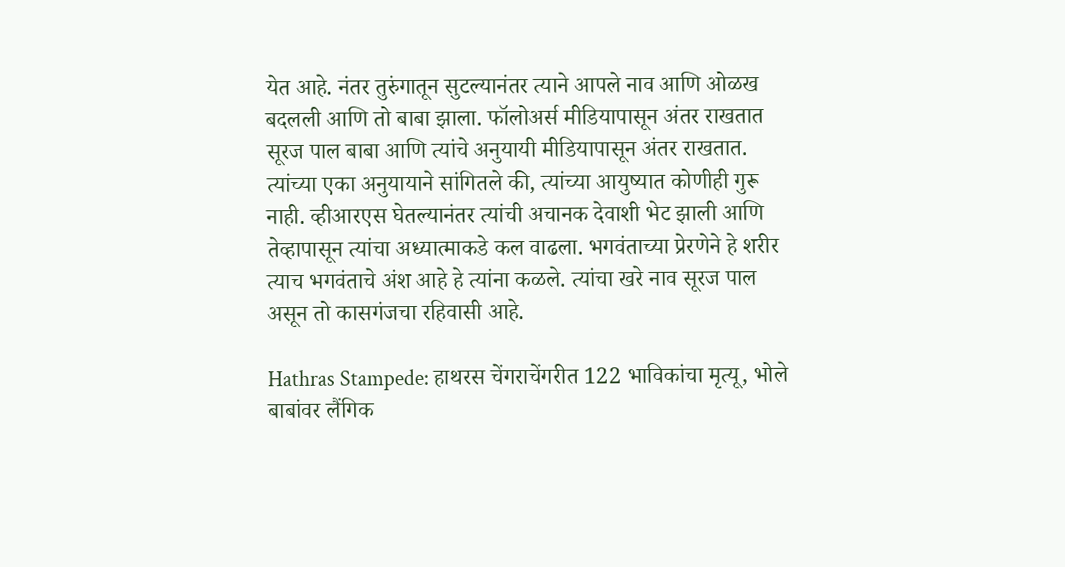येत आहे. नंतर तुरुंगातून सुटल्यानंतर त्याने आपले नाव आणि ओळख बदलली आणि तो बाबा झाला. फॉलोअर्स मीडियापासून अंतर राखतात सूरज पाल बाबा आणि त्यांचे अनुयायी मीडियापासून अंतर राखतात. त्यांच्या एका अनुयायाने सांगितले की, त्यांच्या आयुष्यात कोणीही गुरू नाही. व्हीआरएस घेतल्यानंतर त्यांची अचानक देवाशी भेट झाली आणि तेव्हापासून त्यांचा अध्यात्माकडे कल वाढला. भगवंताच्या प्रेरणेने हे शरीर त्याच भगवंताचे अंश आहे हे त्यांना कळले. त्यांचा खरे नाव सूरज पाल असून तो कासगंजचा रहिवासी आहे.

Hathras Stampede: हाथरस चेंगराचेंगरीत 122 भाविकांचा मृत्यू, भोले बाबांवर लैंगिक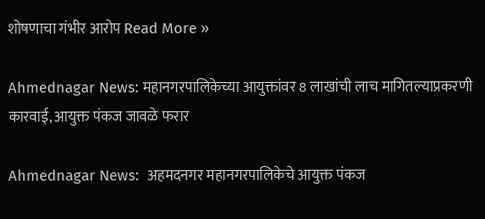शोषणाचा गंभीर आरोप Read More »

Ahmednagar News: महानगरपालिकेच्या आयुक्तांवर 8 लाखांची लाच मागितल्याप्रकरणी कारवाई, आयुक्त पंकज जावळे फरार

Ahmednagar News:  अहमदनगर महानगरपालिकेचे आयुक्त पंकज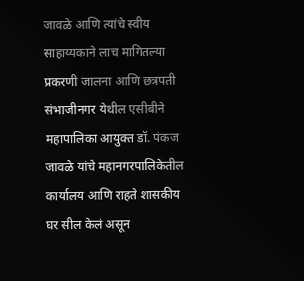जावळे आणि त्यांचे स्वीय साहाय्यकाने लाच मागितल्या प्रकरणी जालना आणि छत्रपती संभाजीनगर येथील एसीबीने महापालिका आयुक्त डॉ. पंकज जावळे यांचे महानगरपालिकेतील कार्यालय आणि राहते शासकीय घर सील केलं असून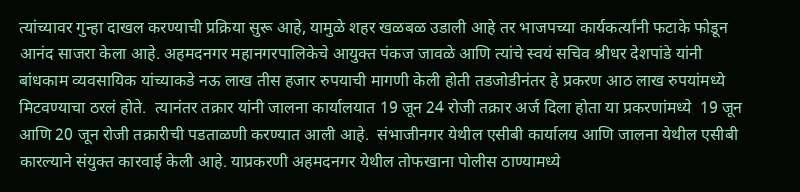त्यांच्यावर गुन्हा दाखल करण्याची प्रक्रिया सुरू आहे, यामुळे शहर खळबळ उडाली आहे तर भाजपच्या कार्यकर्त्यांनी फटाके फोडून आनंद साजरा केला आहे. अहमदनगर महानगरपालिकेचे आयुक्त पंकज जावळे आणि त्यांचे स्वयं सचिव श्रीधर देशपांडे यांनी बांधकाम व्यवसायिक यांच्याकडे नऊ लाख तीस हजार रुपयाची मागणी केली होती तडजोडीनंतर हे प्रकरण आठ लाख रुपयांमध्ये मिटवण्याचा ठरलं होते.  त्यानंतर तक्रार यांनी जालना कार्यालयात 19 जून 24 रोजी तक्रार अर्ज दिला होता या प्रकरणांमध्ये  19 जून आणि 20 जून रोजी तक्रारीची पडताळणी करण्यात आली आहे.  संभाजीनगर येथील एसीबी कार्यालय आणि जालना येथील एसीबी कारल्याने संयुक्त कारवाई केली आहे. याप्रकरणी अहमदनगर येथील तोफखाना पोलीस ठाण्यामध्ये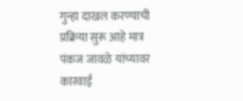गुन्हा दाखल करण्याची प्रक्रिया सुरू आहे मात्र पंकज जावळे यांच्यावर कारवाई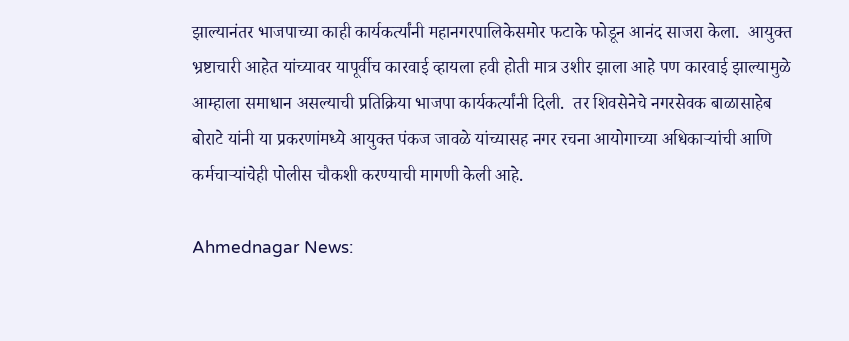झाल्यानंतर भाजपाच्या काही कार्यकर्त्यांनी महानगरपालिकेसमोर फटाके फोडून आनंद साजरा केला.  आयुक्त भ्रष्टाचारी आहेत यांच्यावर यापूर्वीच कारवाई व्हायला हवी होती मात्र उशीर झाला आहे पण कारवाई झाल्यामुळे आम्हाला समाधान असल्याची प्रतिक्रिया भाजपा कार्यकर्त्यांनी दिली.  तर शिवसेनेचे नगरसेवक बाळासाहेब बोराटे यांनी या प्रकरणांमध्ये आयुक्त पंकज जावळे यांच्यासह नगर रचना आयोगाच्या अधिकाऱ्यांची आणि कर्मचाऱ्यांचेही पोलीस चौकशी करण्याची मागणी केली आहे.

Ahmednagar News: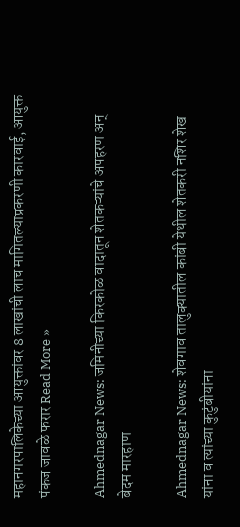महानगरपालिकेच्या आयुक्तांवर 8 लाखांची लाच मागितल्याप्रकरणी कारवाई, आयुक्त पंकज जावळे फरार Read More »

Ahmednagar News: जमिनीच्या किरकोळ वादातून शेतकऱ्यांचे अपहरण अन् बेदम मारहाण

Ahmednagar News: शेवगाव तालुक्यातील कांबी येथील शेतकरी नशिर शेख यांना व त्यांच्या कुटुंबीयांना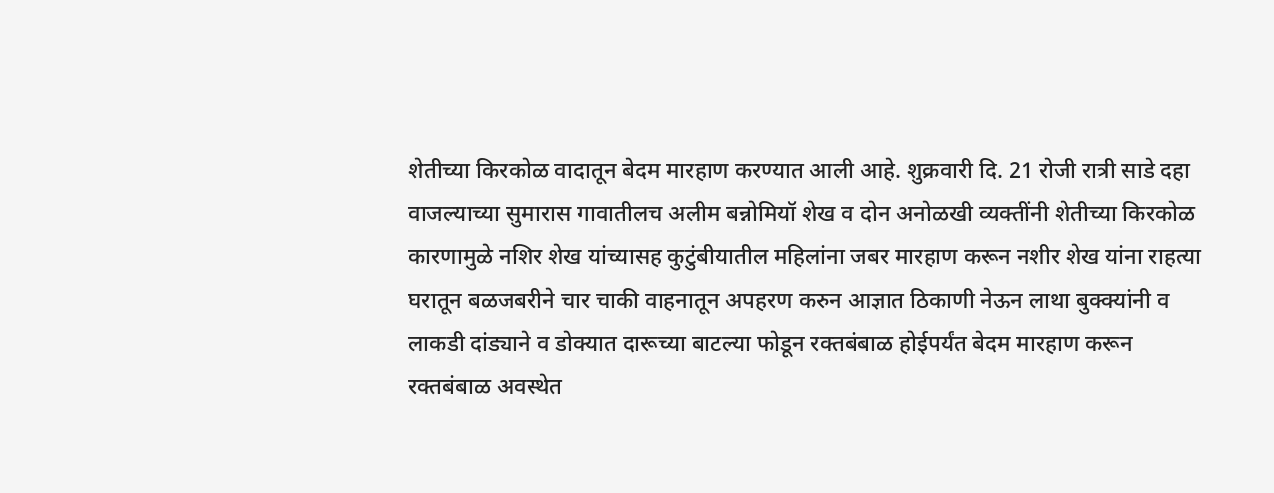शेतीच्या किरकोळ वादातून बेदम मारहाण करण्यात आली आहे. शुक्रवारी दि. 21 रोजी रात्री साडे दहा वाजल्याच्या सुमारास गावातीलच अलीम बन्नोमियॉ शेख व दोन अनोळखी व्यक्तींनी शेतीच्या किरकोळ कारणामुळे नशिर शेख यांच्यासह कुटुंबीयातील महिलांना जबर मारहाण करून नशीर शेख यांना राहत्या घरातून बळजबरीने चार चाकी वाहनातून अपहरण करुन आज्ञात ठिकाणी नेऊन लाथा बुक्क्यांनी व लाकडी दांड्याने व डोक्यात दारूच्या बाटल्या फोडून रक्तबंबाळ होईपर्यंत बेदम मारहाण करून रक्तबंबाळ अवस्थेत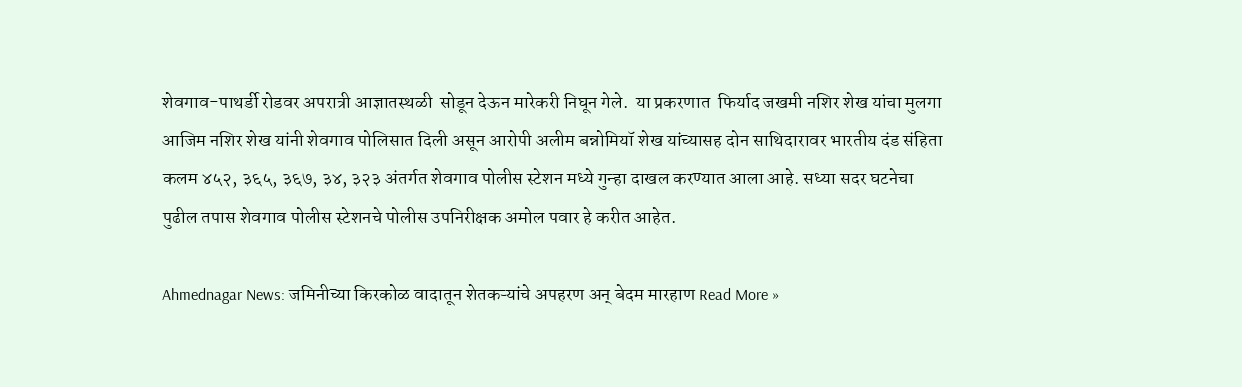शेवगाव-पाथर्डी रोडवर अपरात्री आज्ञातस्थळी  सोडून देऊन मारेकरी निघून गेले.  या प्रकरणात  फिर्याद जखमी नशिर शेख यांचा मुलगा आजिम नशिर शेख यांनी शेवगाव पोलिसात दिली असून आरोपी अलीम बन्नोमियॉ शेख यांच्यासह दोन साथिदारावर भारतीय दंड संहिता कलम ४५२, ३६५, ३६७, ३४, ३२३ अंतर्गत शेवगाव पोलीस स्टेशन मध्ये गुन्हा दाखल करण्यात आला आहे. सध्या सदर घटनेचा पुढील तपास शेवगाव पोलीस स्टेशनचे पोलीस उपनिरीक्षक अमोल पवार हे करीत आहेत.

Ahmednagar News: जमिनीच्या किरकोळ वादातून शेतकऱ्यांचे अपहरण अन् बेदम मारहाण Read More »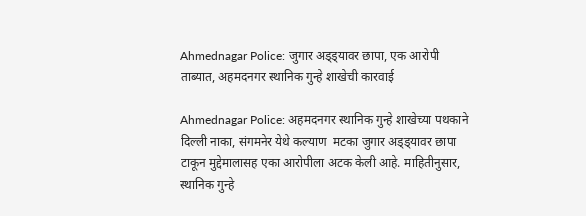Ahmednagar Police: जुगार अड्ड्यावर छापा, एक आरोपी ताब्यात, अहमदनगर स्थानिक गुन्हे शाखेची कारवाई

Ahmednagar Police: अहमदनगर स्थानिक गुन्हे शाखेच्या पथकाने दिल्ली नाका, संगमनेर येथे कल्याण  मटका जुगार अड्ड्यावर छापा टाकून मुद्देमालासह एका आरोपीला अटक केली आहे. माहितीनुसार, स्थानिक गुन्हे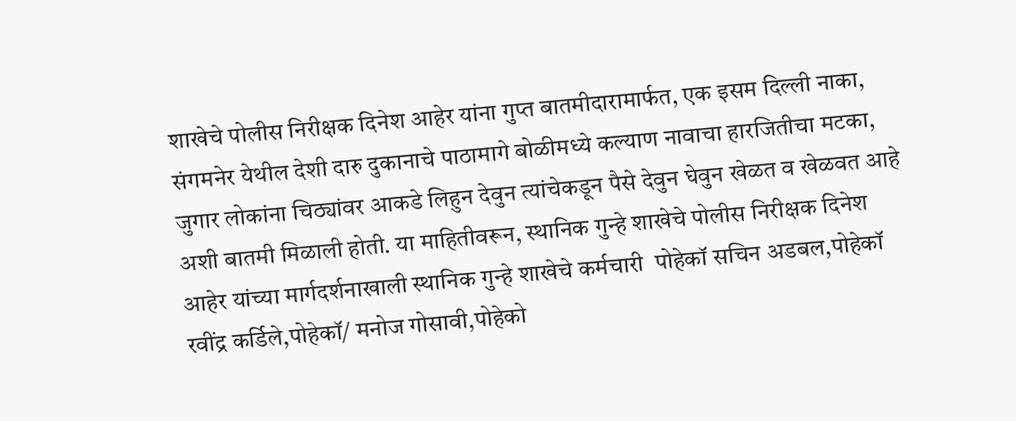शाखेचे पोलीस निरीक्षक दिनेश आहेर यांना गुप्त बातमीदारामार्फत, एक इसम दिल्ली नाका, संगमनेर येथील देशी दारु दुकानाचे पाठामागे बोळीमध्ये कल्याण नावाचा हारजितीचा मटका, जुगार लोकांना चिठ्यांवर आकडे लिहुन देवुन त्यांचेकडून पैसे देवुन घेवुन खेळत व खेळवत आहे अशी बातमी मिळाली होती. या माहितीवरून, स्थानिक गुन्हे शाखेचे पोलीस निरीक्षक दिनेश आहेर यांच्या मार्गदर्शनाखाली स्थानिक गुन्हे शाखेचे कर्मचारी  पोहेकॉ सचिन अडबल,पोहेकॉ रवींद्र कर्डिले,पोहेकॉ/ मनोज गोसावी,पोहेको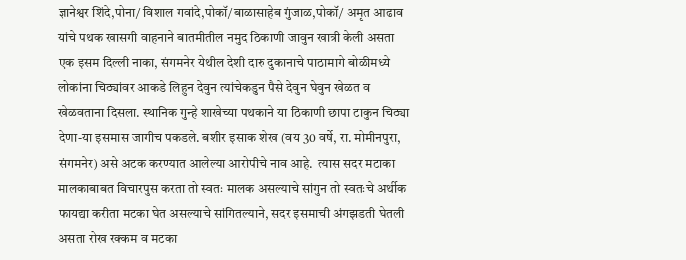ज्ञानेश्वर शिंदे,पोना/ विशाल गवांदे,पोकॉ/बाळासाहेब गुंजाळ,पोकॉ/ अमृत आढाव यांचे पथक खासगी वाहनाने बातमीतील नमुद ठिकाणी जावुन खात्री केली असता एक इसम दिल्ली नाका, संगमनेर येथील देशी दारु दुकानाचे पाठामागे बोळीमध्ये लोकांना चिठ्यांवर आकडे लिहुन देवुन त्यांचेकडुन पैसे देवुन घेवुन खेळत व खेळवताना दिसला. स्थानिक गुन्हे शाखेच्या पथकाने या ठिकाणी छापा टाकुन चिठ्या देणा-या इसमास जागीच पकडले. बशीर इसाक शेख (वय 30 वर्षे, रा. मोमीनपुरा, संगमनेर) असे अटक करण्यात आलेल्या आरोपीचे नाव आहे.  त्यास सदर मटाका मालकाबाबत विचारपुस करता तो स्वतः मालक असल्याचे सांगुन तो स्वतःचे अर्थीक फायद्या करीता मटका घेत असल्याचे सांगितल्याने, सदर इसमाची अंगझडती घेतली असता रोख रक्कम व मटका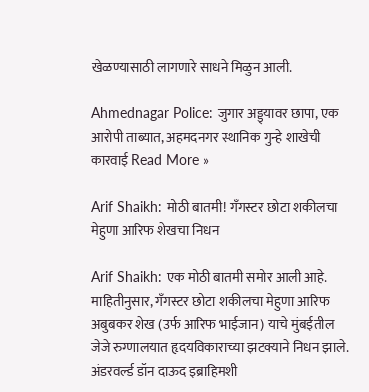खेळण्यासाठी लागणारे साधने मिळुन आली.

Ahmednagar Police: जुगार अड्ड्यावर छापा, एक आरोपी ताब्यात, अहमदनगर स्थानिक गुन्हे शाखेची कारवाई Read More »

Arif Shaikh: मोठी बातमी! गँगस्टर छोटा शकीलचा मेहुणा आरिफ शेखचा निधन

Arif Shaikh: एक मोठी बातमी समोर आली आहे. माहितीनुसार, गँगस्टर छोटा शकीलचा मेहुणा आरिफ अबुबकर शेख (उर्फ आरिफ भाईजान) याचे मुंबईतील जेजे रुग्णालयात हृदयविकाराच्या झटक्याने निधन झाले.  अंडरवर्ल्ड डॉन दाऊद इब्राहिमशी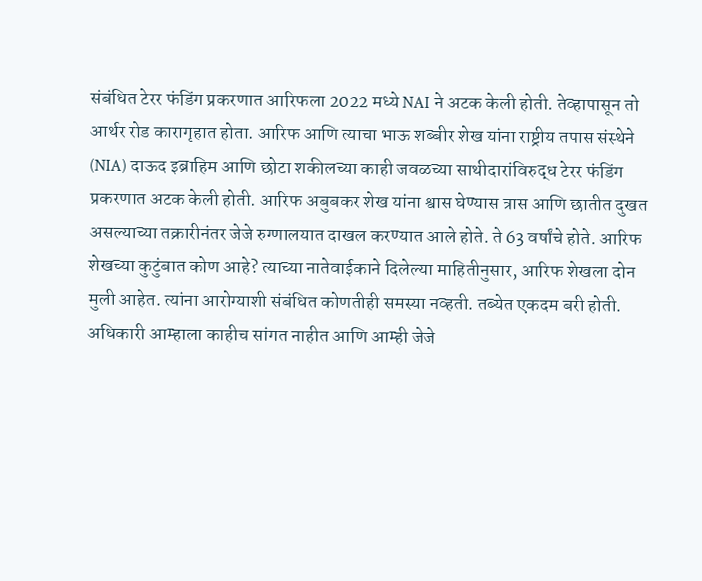संबंधित टेरर फंडिंग प्रकरणात आरिफला 2022 मध्ये NAI ने अटक केली होती. तेव्हापासून तो आर्थर रोड कारागृहात होता. आरिफ आणि त्याचा भाऊ शब्बीर शेख यांना राष्ट्रीय तपास संस्थेने (NIA) दाऊद इब्राहिम आणि छोटा शकीलच्या काही जवळच्या साथीदारांविरुद्ध टेरर फंडिंग प्रकरणात अटक केली होती. आरिफ अबुबकर शेख यांना श्वास घेण्यास त्रास आणि छातीत दुखत असल्याच्या तक्रारीनंतर जेजे रुग्णालयात दाखल करण्यात आले होते. ते 63 वर्षांचे होते. आरिफ शेखच्या कुटुंबात कोण आहे? त्याच्या नातेवाईकाने दिलेल्या माहितीनुसार, आरिफ शेखला दोन मुली आहेत. त्यांना आरोग्याशी संबंधित कोणतीही समस्या नव्हती. तब्येत एकदम बरी होती. अधिकारी आम्हाला काहीच सांगत नाहीत आणि आम्ही जेजे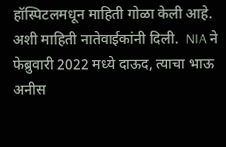हॉस्पिटलमधून माहिती गोळा केली आहे. अशी माहिती नातेवाईकांनी दिली.  NIA ने फेब्रुवारी 2022 मध्ये दाऊद, त्याचा भाऊ अनीस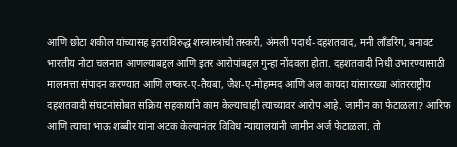आणि छोटा शकील यांच्यासह इतरांविरुद्ध शस्त्रास्त्रांची तस्करी, अंमली पदार्थ-दहशतवाद, मनी लाँडरिंग, बनावट भारतीय नोटा चलनात आणल्याबद्दल आणि इतर आरोपांबद्दल गुन्हा नोंदवला होता. दहशतवादी निधी उभारण्यासाठी मालमत्ता संपादन करण्यात आणि लष्कर-ए-तैयबा, जैश-ए-मोहम्मद आणि अल कायदा यांसारख्या आंतरराष्ट्रीय दहशतवादी संघटनांसोबत सक्रिय सहकार्याने काम केल्याचाही त्याच्यावर आरोप आहे. जामीन का फेटाळला? आरिफ आणि त्याचा भाऊ शब्बीर यांना अटक केल्यानंतर विविध न्यायालयांनी जामीन अर्ज फेटाळला. तो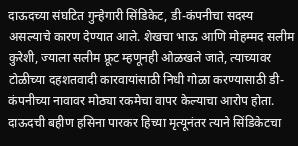दाऊदच्या संघटित गुन्हेगारी सिंडिकेट, डी-कंपनीचा सदस्य असल्याचे कारण देण्यात आले. शेखचा भाऊ आणि मोहम्मद सलीम कुरेशी, ज्याला सलीम फ्रूट म्हणूनही ओळखले जाते, त्याच्यावर टोळीच्या दहशतवादी कारवायांसाठी निधी गोळा करण्यासाठी डी-कंपनीच्या नावावर मोठ्या रकमेचा वापर केल्याचा आरोप होता. दाऊदची बहीण हसिना पारकर हिच्या मृत्यूनंतर त्याने सिंडिकेटचा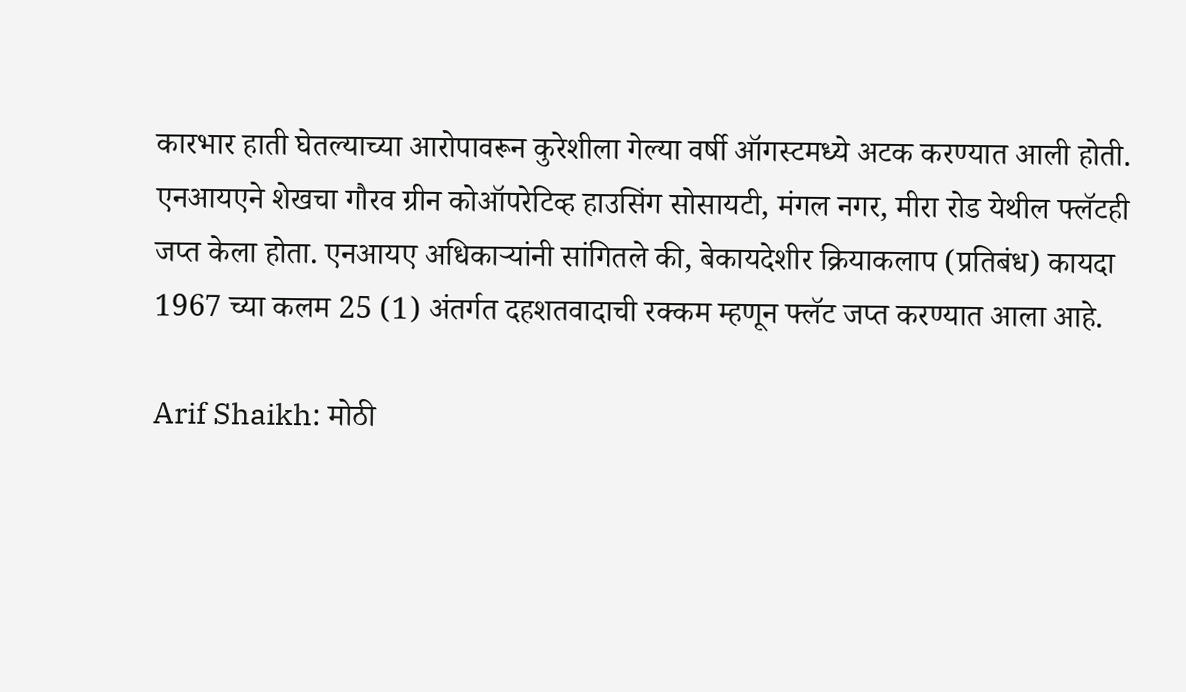कारभार हाती घेतल्याच्या आरोपावरून कुरेशीला गेल्या वर्षी ऑगस्टमध्ये अटक करण्यात आली होती. एनआयएने शेखचा गौरव ग्रीन कोऑपरेटिव्ह हाउसिंग सोसायटी, मंगल नगर, मीरा रोड येथील फ्लॅटही जप्त केला होता. एनआयए अधिकाऱ्यांनी सांगितले की, बेकायदेशीर क्रियाकलाप (प्रतिबंध) कायदा 1967 च्या कलम 25 (1) अंतर्गत दहशतवादाची रक्कम म्हणून फ्लॅट जप्त करण्यात आला आहे.

Arif Shaikh: मोठी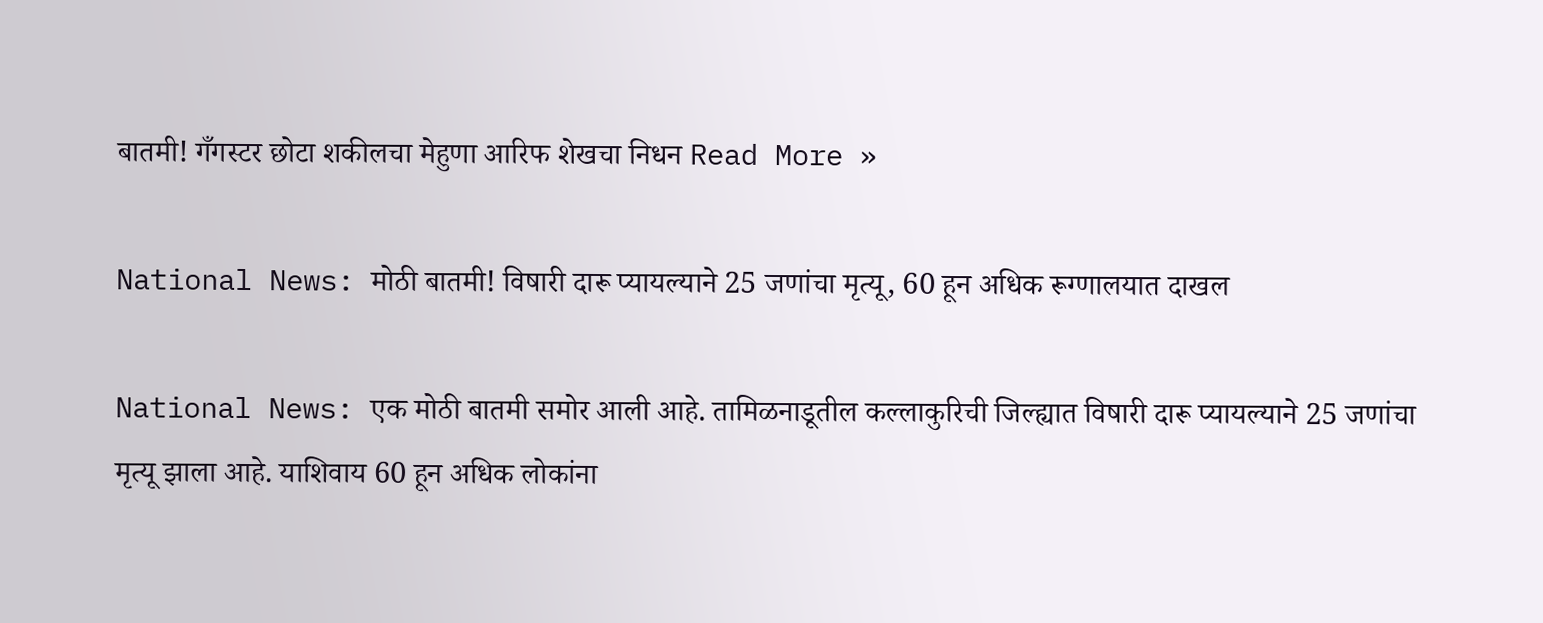बातमी! गँगस्टर छोटा शकीलचा मेहुणा आरिफ शेखचा निधन Read More »

National News: मोठी बातमी! विषारी दारू प्यायल्याने 25 जणांचा मृत्यू, 60 हून अधिक रूग्णालयात दाखल

National News: एक मोठी बातमी समोर आली आहे. तामिळनाडूतील कल्लाकुरिची जिल्ह्यात विषारी दारू प्यायल्याने 25 जणांचा मृत्यू झाला आहे. याशिवाय 60 हून अधिक लोकांना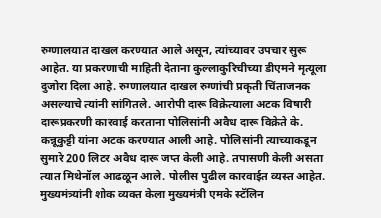रुग्णालयात दाखल करण्यात आले असून, त्यांच्यावर उपचार सुरू आहेत. या प्रकरणाची माहिती देताना कुल्लाकुरिचीच्या डीएमने मृत्यूला दुजोरा दिला आहे. रुग्णालयात दाखल रुग्णांची प्रकृती चिंताजनक असल्याचे त्यांनी सांगितले. आरोपी दारू विक्रेत्याला अटक विषारी दारूप्रकरणी कारवाई करताना पोलिसांनी अवैध दारू विक्रेते के. कन्नूकुट्टी यांना अटक करण्यात आली आहे. पोलिसांनी त्याच्याकडून सुमारे 200 लिटर अवैध दारू जप्त केली आहे. तपासणी केली असता त्यात मिथेनॉल आढळून आले. पोलीस पुढील कारवाईत व्यस्त आहेत. मुख्यमंत्र्यांनी शोक व्यक्त केला मुख्यमंत्री एमके स्टॅलिन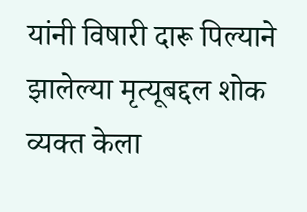यांनी विषारी दारू पिल्याने झालेल्या मृत्यूबद्दल शोक व्यक्त केला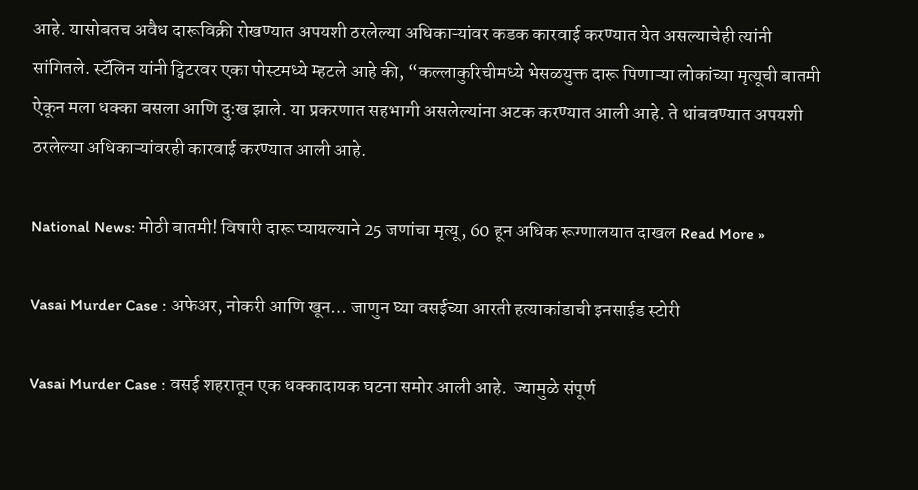आहे. यासोबतच अवैध दारूविक्री रोखण्यात अपयशी ठरलेल्या अधिकाऱ्यांवर कडक कारवाई करण्यात येत असल्याचेही त्यांनी सांगितले. स्टॅलिन यांनी ट्विटरवर एका पोस्टमध्ये म्हटले आहे की, “कल्लाकुरिचीमध्ये भेसळयुक्त दारू पिणाऱ्या लोकांच्या मृत्यूची बातमी ऐकून मला धक्का बसला आणि दुःख झाले. या प्रकरणात सहभागी असलेल्यांना अटक करण्यात आली आहे. ते थांबवण्यात अपयशी ठरलेल्या अधिकाऱ्यांवरही कारवाई करण्यात आली आहे.

National News: मोठी बातमी! विषारी दारू प्यायल्याने 25 जणांचा मृत्यू, 60 हून अधिक रूग्णालयात दाखल Read More »

Vasai Murder Case : अफेअर, नोकरी आणि खून… जाणुन घ्या वसईच्या आरती हत्याकांडाची इनसाईड स्टोरी

Vasai Murder Case : वसई शहरातून एक धक्कादायक घटना समोर आली आहे.  ज्यामुळे संपूर्ण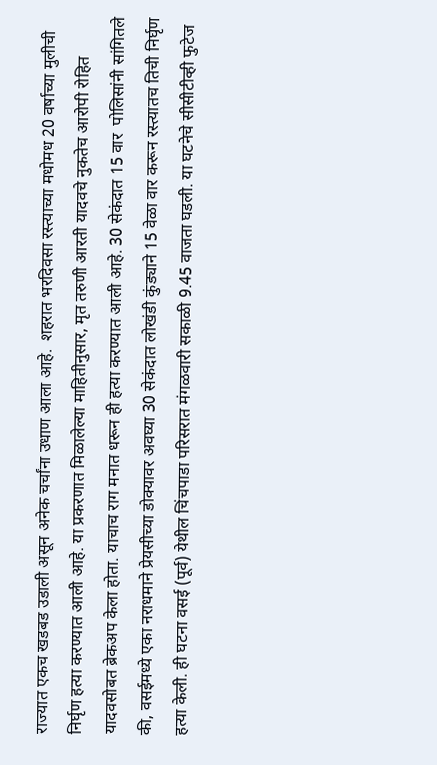राज्यात एकच खडबड उडाली असून अनेक चर्चांना उधाण आला आहे.  शहरात भरदिवसा रस्त्याच्या मधोमध 20 वर्षाच्या मुलीची निर्घृण हत्या करण्यात आली आहे. या प्रकरणात मिळालेल्या माहितीनुसार, मृत तरुणी आरती यादवचे नुकतेच आरोपी रोहित यादवसोबत ब्रेकअप केला होता. याचाच राग मनात धरून ही हत्या करण्यात आली आहे. 30 सेकंदात 15 वार  पोलिसांनी सांगितले की, वसईमध्ये एका नराधमाने प्रेयसीच्या डोक्यावर अवघ्या 30 सेकंदात लोखंडी कुंड्याने 15 वेळा वार करून रस्त्यातच तिची निर्घृण हत्या केली. ही घटना वसई (पूर्व) येथील चिंचपाडा परिसरात मंगळवारी सकाळी 9.45 वाजता घडली. या घटनेचे सीसीटीव्ही फुटेज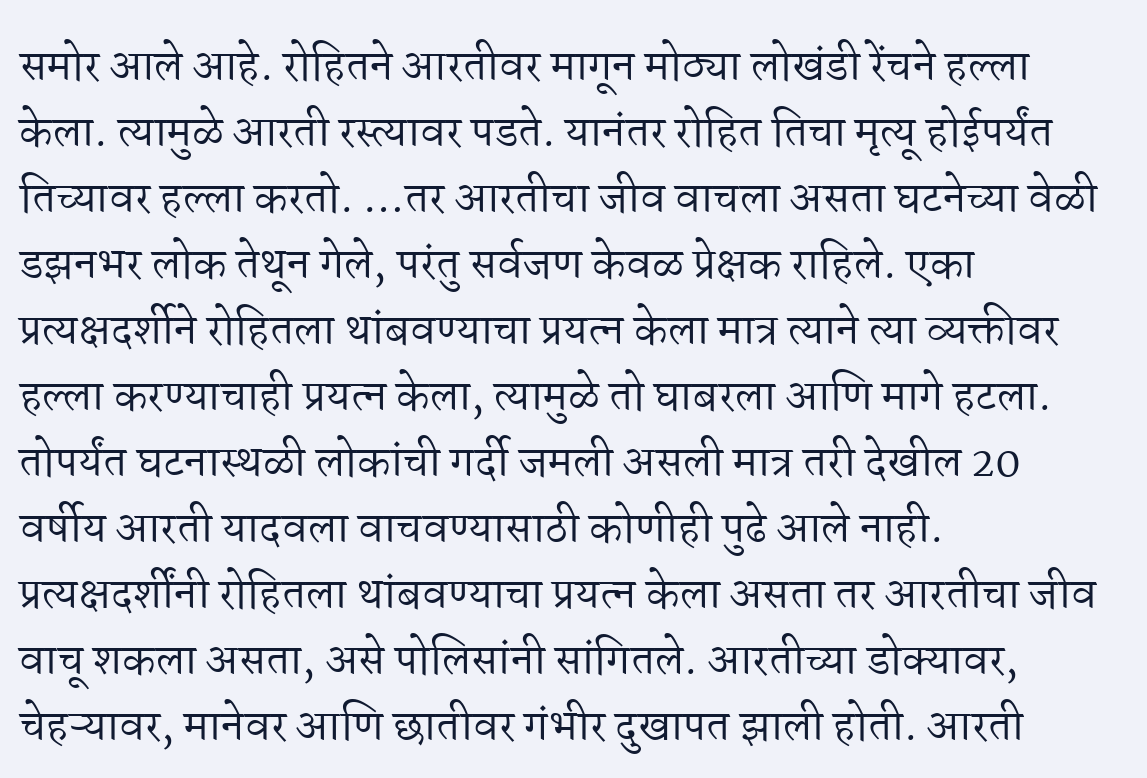समोर आले आहे. रोहितने आरतीवर मागून मोठ्या लोखंडी रेंचने हल्ला केला. त्यामुळे आरती रस्त्यावर पडते. यानंतर रोहित तिचा मृत्यू होईपर्यंत तिच्यावर हल्ला करतो. …तर आरतीचा जीव वाचला असता घटनेच्या वेळी डझनभर लोक तेथून गेले, परंतु सर्वजण केवळ प्रेक्षक राहिले. एका प्रत्यक्षदर्शीने रोहितला थांबवण्याचा प्रयत्न केला मात्र त्याने त्या व्यक्तीवर हल्ला करण्याचाही प्रयत्न केला, त्यामुळे तो घाबरला आणि मागे हटला. तोपर्यंत घटनास्थळी लोकांची गर्दी जमली असली मात्र तरी देखील 20 वर्षीय आरती यादवला वाचवण्यासाठी कोणीही पुढे आले नाही. प्रत्यक्षदर्शींनी रोहितला थांबवण्याचा प्रयत्न केला असता तर आरतीचा जीव वाचू शकला असता, असे पोलिसांनी सांगितले. आरतीच्या डोक्यावर, चेहऱ्यावर, मानेवर आणि छातीवर गंभीर दुखापत झाली होती. आरती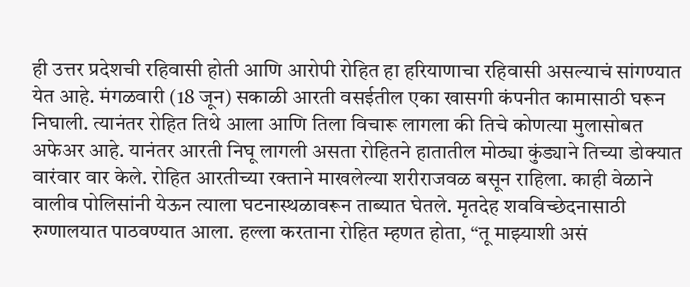ही उत्तर प्रदेशची रहिवासी होती आणि आरोपी रोहित हा हरियाणाचा रहिवासी असल्याचं सांगण्यात येत आहे. मंगळवारी (18 जून) सकाळी आरती वसईतील एका खासगी कंपनीत कामासाठी घरून निघाली. त्यानंतर रोहित तिथे आला आणि तिला विचारू लागला की तिचे कोणत्या मुलासोबत अफेअर आहे. यानंतर आरती निघू लागली असता रोहितने हातातील मोठ्या कुंड्याने तिच्या डोक्यात वारंवार वार केले. रोहित आरतीच्या रक्ताने माखलेल्या शरीराजवळ बसून राहिला. काही वेळाने वालीव पोलिसांनी येऊन त्याला घटनास्थळावरून ताब्यात घेतले. मृतदेह शवविच्छेदनासाठी रुग्णालयात पाठवण्यात आला. हल्ला करताना रोहित म्हणत होता, “तू माझ्याशी असं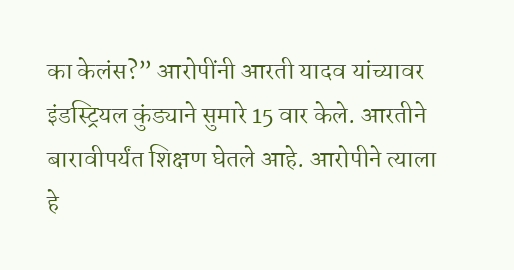का केलंस?” आरोपींनी आरती यादव यांच्यावर इंडस्ट्रियल कुंड्याने सुमारे 15 वार केले. आरतीने बारावीपर्यंत शिक्षण घेतले आहे. आरोपीने त्याला हे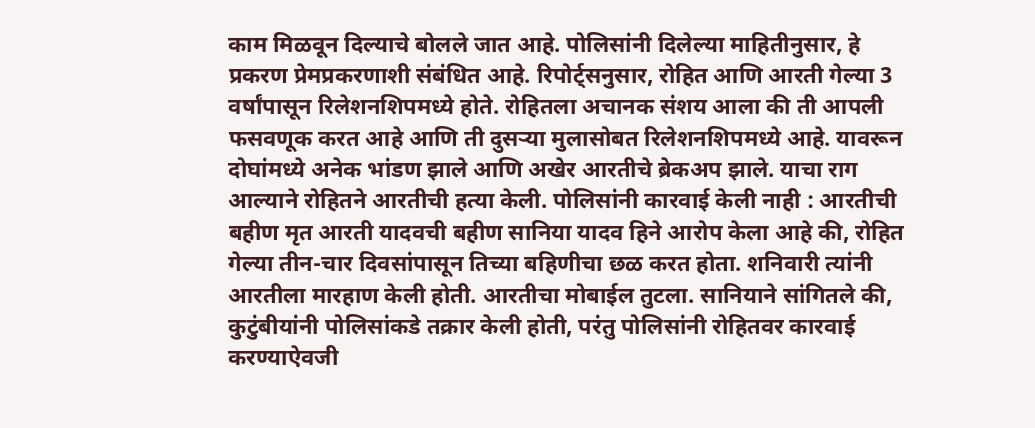काम मिळवून दिल्याचे बोलले जात आहे. पोलिसांनी दिलेल्या माहितीनुसार, हे प्रकरण प्रेमप्रकरणाशी संबंधित आहे. रिपोर्ट्सनुसार, रोहित आणि आरती गेल्या 3 वर्षांपासून रिलेशनशिपमध्ये होते. रोहितला अचानक संशय आला की ती आपली फसवणूक करत आहे आणि ती दुसऱ्या मुलासोबत रिलेशनशिपमध्ये आहे. यावरून दोघांमध्ये अनेक भांडण झाले आणि अखेर आरतीचे ब्रेकअप झाले. याचा राग आल्याने रोहितने आरतीची हत्या केली. पोलिसांनी कारवाई केली नाही : आरतीची बहीण मृत आरती यादवची बहीण सानिया यादव हिने आरोप केला आहे की, रोहित गेल्या तीन-चार दिवसांपासून तिच्या बहिणीचा छळ करत होता. शनिवारी त्यांनी आरतीला मारहाण केली होती. आरतीचा मोबाईल तुटला. सानियाने सांगितले की, कुटुंबीयांनी पोलिसांकडे तक्रार केली होती, परंतु पोलिसांनी रोहितवर कारवाई करण्याऐवजी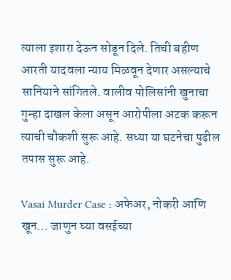त्याला इशारा देऊन सोडून दिले. तिची बहीण आरती यादवला न्याय मिळवून देणार असल्याचे सानियाने सांगितले. वालीव पोलिसांनी खुनाचा गुन्हा दाखल केला असून आरोपीला अटक करून त्याची चौकशी सुरू आहे. सध्या या घटनेचा पुढील तपास सुरू आहे.

Vasai Murder Case : अफेअर, नोकरी आणि खून… जाणुन घ्या वसईच्या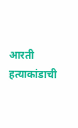आरती हत्याकांडाची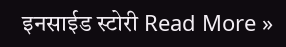इनसाईड स्टोरी Read More »